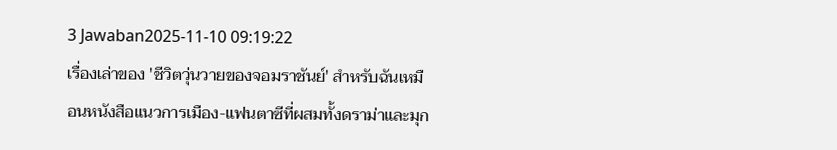3 Jawaban2025-11-10 09:19:22
เรื่องเล่าของ 'ชีวิตวุ่นวายของจอมราชันย์' สำหรับฉันเหมือนหนังสือแนวการเมือง-แฟนตาซีที่ผสมทั้งดราม่าและมุก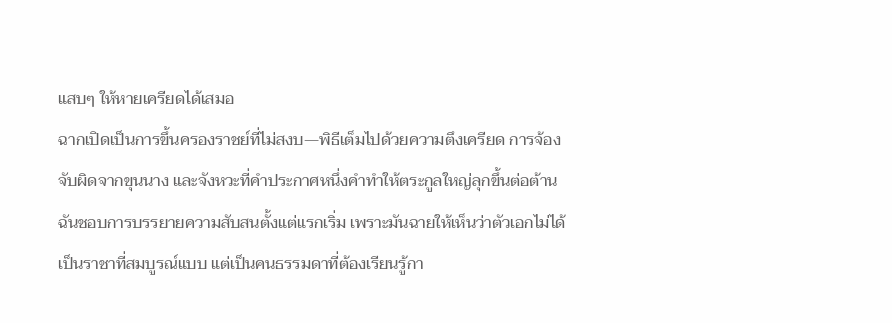แสบๆ ให้หายเครียดได้เสมอ
ฉากเปิดเป็นการขึ้นครองราชย์ที่ไม่สงบ—พิธีเต็มไปด้วยความตึงเครียด การจ้องจับผิดจากขุนนาง และจังหวะที่คำประกาศหนึ่งคำทำให้ตระกูลใหญ่ลุกขึ้นต่อต้าน ฉันชอบการบรรยายความสับสนตั้งแต่แรกเริ่ม เพราะมันฉายให้เห็นว่าตัวเอกไม่ได้เป็นราชาที่สมบูรณ์แบบ แต่เป็นคนธรรมดาที่ต้องเรียนรู้กา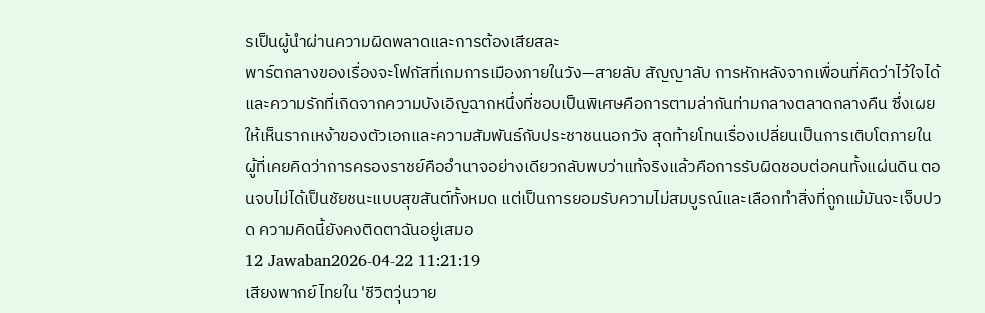รเป็นผู้นำผ่านความผิดพลาดและการต้องเสียสละ
พาร์ตกลางของเรื่องจะโฟกัสที่เกมการเมืองภายในวัง—สายลับ สัญญาลับ การหักหลังจากเพื่อนที่คิดว่าไว้ใจได้ และความรักที่เกิดจากความบังเอิญฉากหนึ่งที่ชอบเป็นพิเศษคือการตามล่ากันท่ามกลางตลาดกลางคืน ซึ่งเผยให้เห็นรากเหง้าของตัวเอกและความสัมพันธ์กับประชาชนนอกวัง สุดท้ายโทนเรื่องเปลี่ยนเป็นการเติบโตภายใน ผู้ที่เคยคิดว่าการครองราชย์คืออำนาจอย่างเดียวกลับพบว่าแท้จริงแล้วคือการรับผิดชอบต่อคนทั้งแผ่นดิน ตอนจบไม่ได้เป็นชัยชนะแบบสุขสันต์ทั้งหมด แต่เป็นการยอมรับความไม่สมบูรณ์และเลือกทำสิ่งที่ถูกแม้มันจะเจ็บปวด ความคิดนี้ยังคงติดตาฉันอยู่เสมอ
12 Jawaban2026-04-22 11:21:19
เสียงพากย์ไทยใน 'ชีวิตวุ่นวาย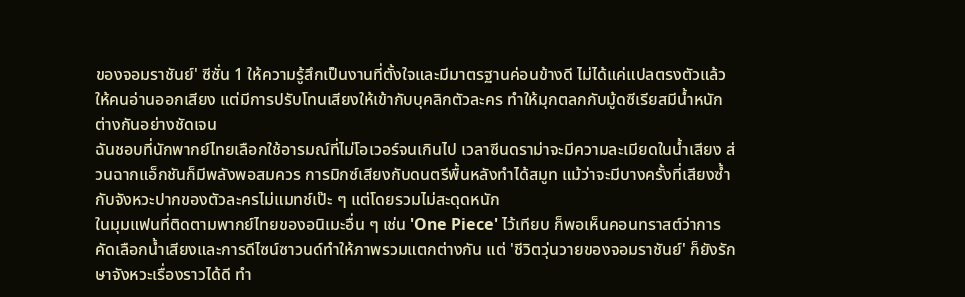ของจอมราชันย์' ซีซั่น 1 ให้ความรู้สึกเป็นงานที่ตั้งใจและมีมาตรฐานค่อนข้างดี ไม่ได้แค่แปลตรงตัวแล้วให้คนอ่านออกเสียง แต่มีการปรับโทนเสียงให้เข้ากับบุคลิกตัวละคร ทำให้มุกตลกกับมู้ดซีเรียสมีน้ำหนักต่างกันอย่างชัดเจน
ฉันชอบที่นักพากย์ไทยเลือกใช้อารมณ์ที่ไม่โอเวอร์จนเกินไป เวลาซีนดราม่าจะมีความละเมียดในน้ำเสียง ส่วนฉากแอ็กชันก็มีพลังพอสมควร การมิกซ์เสียงกับดนตรีพื้นหลังทำได้สมูท แม้ว่าจะมีบางครั้งที่เสียงซ้ำกับจังหวะปากของตัวละครไม่แมทช์เป๊ะ ๆ แต่โดยรวมไม่สะดุดหนัก
ในมุมแฟนที่ติดตามพากย์ไทยของอนิเมะอื่น ๆ เช่น 'One Piece' ไว้เทียบ ก็พอเห็นคอนทราสต์ว่าการคัดเลือกน้ำเสียงและการดีไซน์ซาวนด์ทำให้ภาพรวมแตกต่างกัน แต่ 'ชีวิตวุ่นวายของจอมราชันย์' ก็ยังรักษาจังหวะเรื่องราวได้ดี ทำ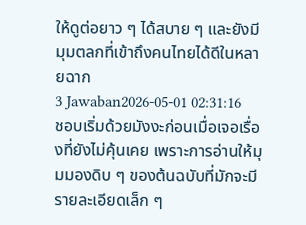ให้ดูต่อยาว ๆ ได้สบาย ๆ และยังมีมุมตลกที่เข้าถึงคนไทยได้ดีในหลายฉาก
3 Jawaban2026-05-01 02:31:16
ชอบเริ่มด้วยมังงะก่อนเมื่อเจอเรื่องที่ยังไม่คุ้นเคย เพราะการอ่านให้มุมมองดิบ ๆ ของต้นฉบับที่มักจะมีรายละเอียดเล็ก ๆ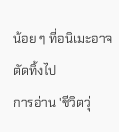น้อย ๆ ที่อนิเมะอาจตัดทิ้งไป
การอ่าน 'ชีวิตวุ่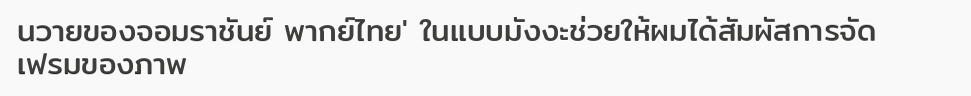นวายของจอมราชันย์ พากย์ไทย' ในแบบมังงะช่วยให้ผมได้สัมผัสการจัดเฟรมของภาพ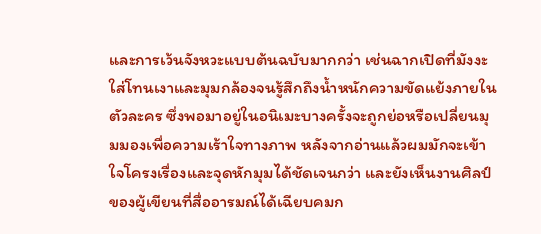และการเว้นจังหวะแบบต้นฉบับมากกว่า เช่นฉากเปิดที่มังงะใส่โทนเงาและมุมกล้องจนรู้สึกถึงน้ำหนักความขัดแย้งภายในตัวละคร ซึ่งพอมาอยู่ในอนิเมะบางครั้งจะถูกย่อหรือเปลี่ยนมุมมองเพื่อความเร้าใจทางภาพ หลังจากอ่านแล้วผมมักจะเข้าใจโครงเรื่องและจุดหักมุมได้ชัดเจนกว่า และยังเห็นงานศิลป์ของผู้เขียนที่สื่ออารมณ์ได้เฉียบคมก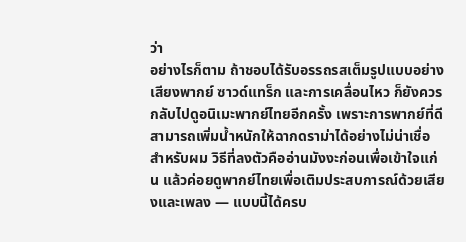ว่า
อย่างไรก็ตาม ถ้าชอบได้รับอรรถรสเต็มรูปแบบอย่างเสียงพากย์ ซาวด์แทร็ก และการเคลื่อนไหว ก็ยังควรกลับไปดูอนิเมะพากย์ไทยอีกครั้ง เพราะการพากย์ที่ดีสามารถเพิ่มน้ำหนักให้ฉากดราม่าได้อย่างไม่น่าเชื่อ สำหรับผม วิธีที่ลงตัวคืออ่านมังงะก่อนเพื่อเข้าใจแก่น แล้วค่อยดูพากย์ไทยเพื่อเติมประสบการณ์ด้วยเสียงและเพลง — แบบนี้ได้ครบ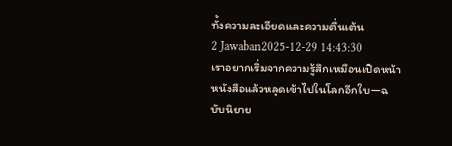ทั้งความละเอียดและความตื่นเต้น
2 Jawaban2025-12-29 14:43:30
เราอยากเริ่มจากความรู้สึกเหมือนเปิดหน้าหนังสือแล้วหลุดเข้าไปในโลกอีกใบ—ฉบับนิยาย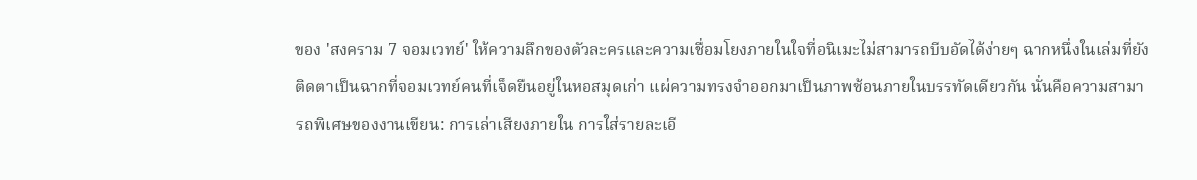ของ 'สงคราม 7 จอมเวทย์' ให้ความลึกของตัวละครและความเชื่อมโยงภายในใจที่อนิเมะไม่สามารถบีบอัดได้ง่ายๆ ฉากหนึ่งในเล่มที่ยังติดตาเป็นฉากที่จอมเวทย์คนที่เจ็ดยืนอยู่ในหอสมุดเก่า แผ่ความทรงจำออกมาเป็นภาพซ้อนภายในบรรทัดเดียวกัน นั่นคือความสามารถพิเศษของงานเขียน: การเล่าเสียงภายใน การใส่รายละเอี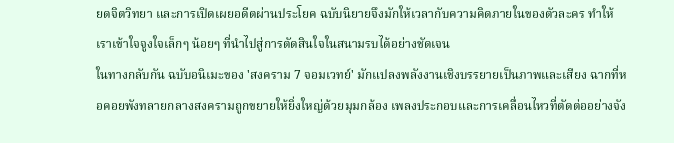ยดจิตวิทยา และการเปิดเผยอดีตผ่านประโยค ฉบับนิยายจึงมักให้เวลากับความคิดภายในของตัวละคร ทำให้เราเข้าใจจูงใจเล็กๆ น้อยๆ ที่นำไปสู่การตัดสินใจในสนามรบได้อย่างชัดเจน
ในทางกลับกัน ฉบับอนิเมะของ 'สงคราม 7 จอมเวทย์' มักแปลงพลังงานเชิงบรรยายเป็นภาพและเสียง ฉากที่หอคอยพังทลายกลางสงครามถูกขยายให้ยิ่งใหญ่ด้วยมุมกล้อง เพลงประกอบและการเคลื่อนไหวที่ตัดต่ออย่างจัง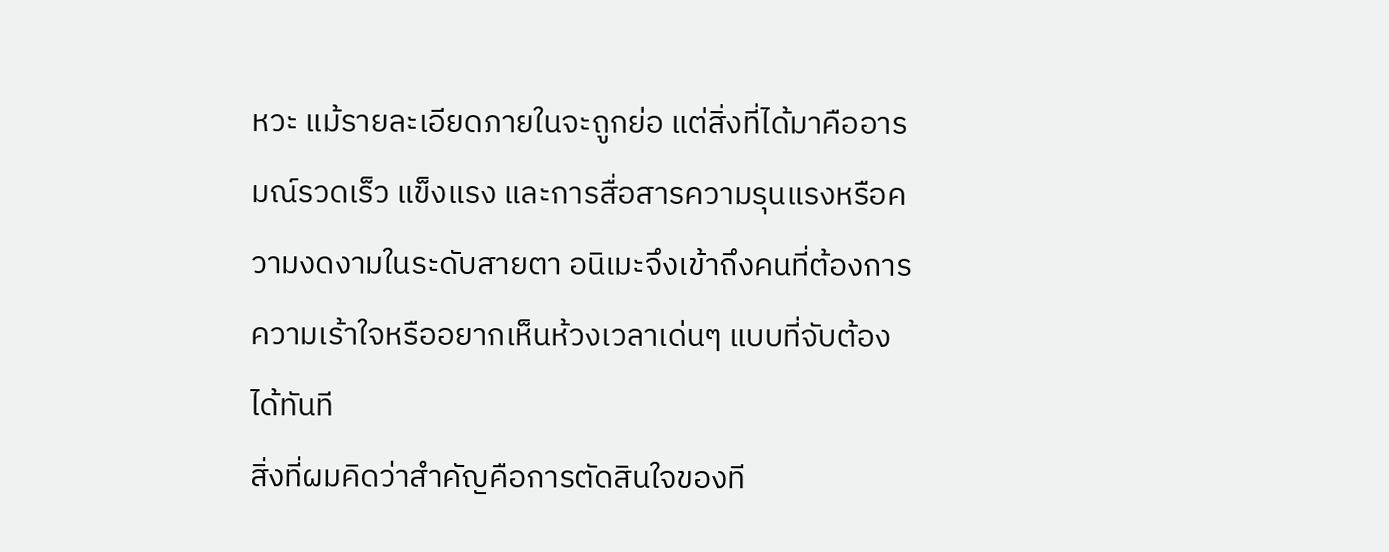หวะ แม้รายละเอียดภายในจะถูกย่อ แต่สิ่งที่ได้มาคืออารมณ์รวดเร็ว แข็งแรง และการสื่อสารความรุนแรงหรือความงดงามในระดับสายตา อนิเมะจึงเข้าถึงคนที่ต้องการความเร้าใจหรืออยากเห็นห้วงเวลาเด่นๆ แบบที่จับต้องได้ทันที
สิ่งที่ผมคิดว่าสำคัญคือการตัดสินใจของที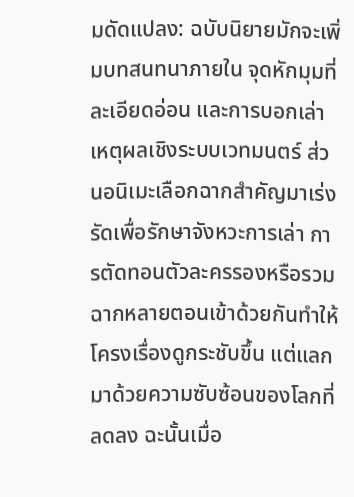มดัดแปลง: ฉบับนิยายมักจะเพิ่มบทสนทนาภายใน จุดหักมุมที่ละเอียดอ่อน และการบอกเล่าเหตุผลเชิงระบบเวทมนตร์ ส่วนอนิเมะเลือกฉากสำคัญมาเร่งรัดเพื่อรักษาจังหวะการเล่า การตัดทอนตัวละครรองหรือรวมฉากหลายตอนเข้าด้วยกันทำให้โครงเรื่องดูกระชับขึ้น แต่แลกมาด้วยความซับซ้อนของโลกที่ลดลง ฉะนั้นเมื่อ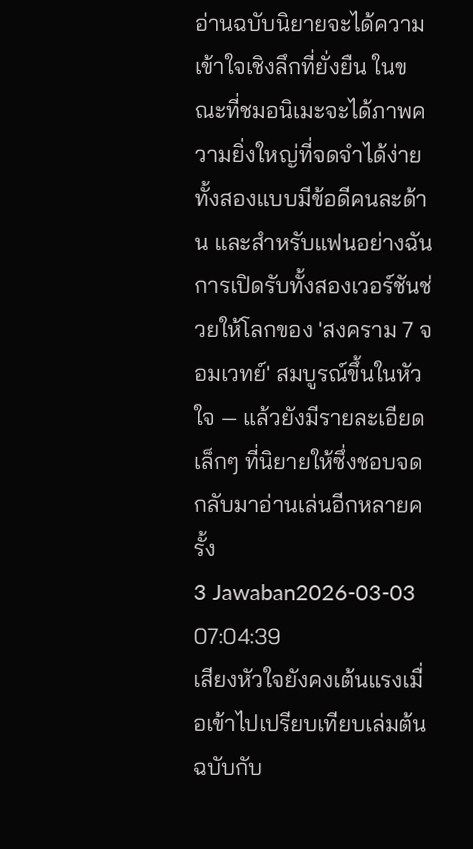อ่านฉบับนิยายจะได้ความเข้าใจเชิงลึกที่ยั่งยืน ในขณะที่ชมอนิเมะจะได้ภาพความยิ่งใหญ่ที่จดจำได้ง่ายทั้งสองแบบมีข้อดีคนละด้าน และสำหรับแฟนอย่างฉัน การเปิดรับทั้งสองเวอร์ชันช่วยให้โลกของ 'สงคราม 7 จอมเวทย์' สมบูรณ์ขึ้นในหัวใจ — แล้วยังมีรายละเอียดเล็กๆ ที่นิยายให้ซึ่งชอบจดกลับมาอ่านเล่นอีกหลายครั้ง
3 Jawaban2026-03-03 07:04:39
เสียงหัวใจยังคงเต้นแรงเมื่อเข้าไปเปรียบเทียบเล่มต้นฉบับกับ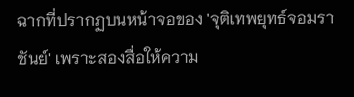ฉากที่ปรากฏบนหน้าจอของ 'จุติเทพยุทธ์จอมราชันย์' เพราะสองสื่อให้ความ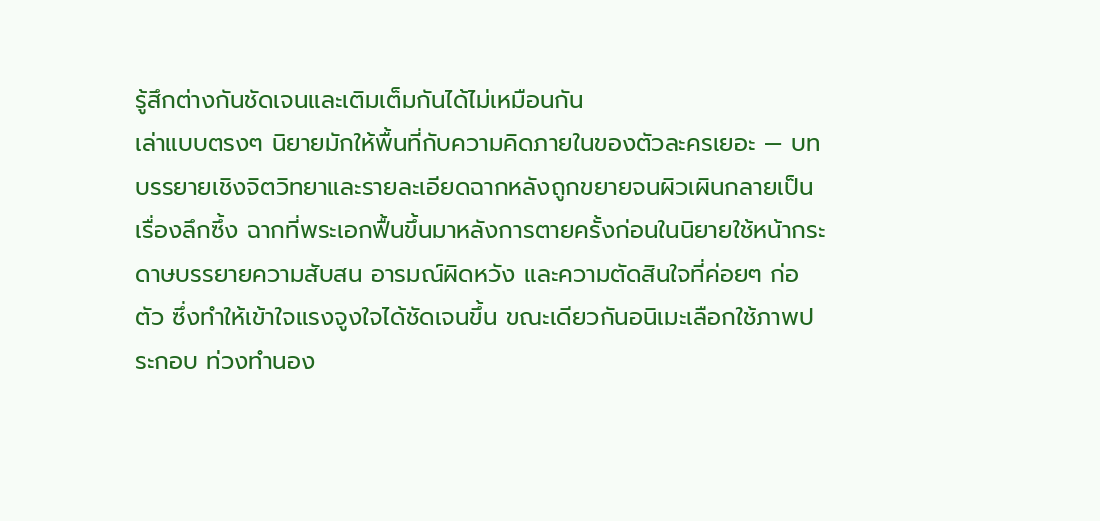รู้สึกต่างกันชัดเจนและเติมเต็มกันได้ไม่เหมือนกัน
เล่าแบบตรงๆ นิยายมักให้พื้นที่กับความคิดภายในของตัวละครเยอะ — บทบรรยายเชิงจิตวิทยาและรายละเอียดฉากหลังถูกขยายจนผิวเผินกลายเป็นเรื่องลึกซึ้ง ฉากที่พระเอกฟื้นขึ้นมาหลังการตายครั้งก่อนในนิยายใช้หน้ากระดาษบรรยายความสับสน อารมณ์ผิดหวัง และความตัดสินใจที่ค่อยๆ ก่อตัว ซึ่งทำให้เข้าใจแรงจูงใจได้ชัดเจนขึ้น ขณะเดียวกันอนิเมะเลือกใช้ภาพประกอบ ท่วงทำนอง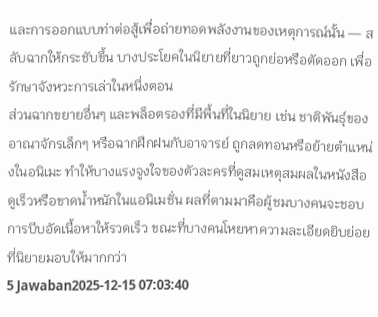และการออกแบบท่าต่อสู้เพื่อถ่ายทอดพลังงานของเหตุการณ์นั้น — สลับฉากให้กระชับขึ้น บางประโยคในนิยายที่ยาวถูกย่อหรือตัดออก เพื่อรักษาจังหวะการเล่าในหนึ่งตอน
ส่วนฉากขยายอื่นๆ และพล็อตรองที่มีพื้นที่ในนิยาย เช่น ชาติพันธุ์ของอาณาจักรเล็กๆ หรือฉากฝึกฝนกับอาจารย์ ถูกลดทอนหรือย้ายตำแหน่งในอนิเมะ ทำให้บางแรงจูงใจของตัวละครที่ดูสมเหตุสมผลในหนังสือดูเร็วหรือขาดน้ำหนักในแอนิเมชั่น ผลที่ตามมาคือผู้ชมบางคนจะชอบการบีบอัดเนื้อหาให้รวดเร็ว ขณะที่บางคนโหยหาความละเอียดยิบย่อยที่นิยายมอบให้มากกว่า
5 Jawaban2025-12-15 07:03:40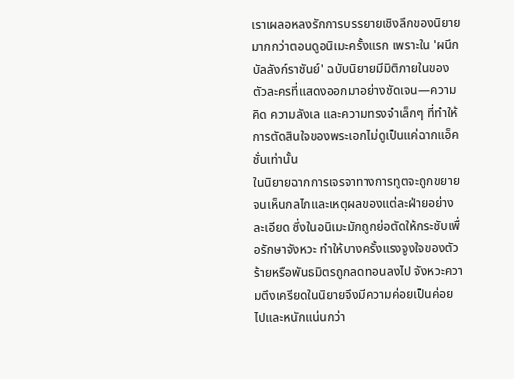เราเผลอหลงรักการบรรยายเชิงลึกของนิยายมากกว่าตอนดูอนิเมะครั้งแรก เพราะใน 'ผนึกบัลลังก์ราชันย์' ฉบับนิยายมีมิติภายในของตัวละครที่แสดงออกมาอย่างชัดเจน—ความคิด ความลังเล และความทรงจำเล็กๆ ที่ทำให้การตัดสินใจของพระเอกไม่ดูเป็นแค่ฉากแอ็คชั่นเท่านั้น
ในนิยายฉากการเจรจาทางการทูตจะถูกขยายจนเห็นกลไกและเหตุผลของแต่ละฝ่ายอย่างละเอียด ซึ่งในอนิเมะมักถูกย่อตัดให้กระชับเพื่อรักษาจังหวะ ทำให้บางครั้งแรงจูงใจของตัวร้ายหรือพันธมิตรถูกลดทอนลงไป จังหวะความตึงเครียดในนิยายจึงมีความค่อยเป็นค่อยไปและหนักแน่นกว่า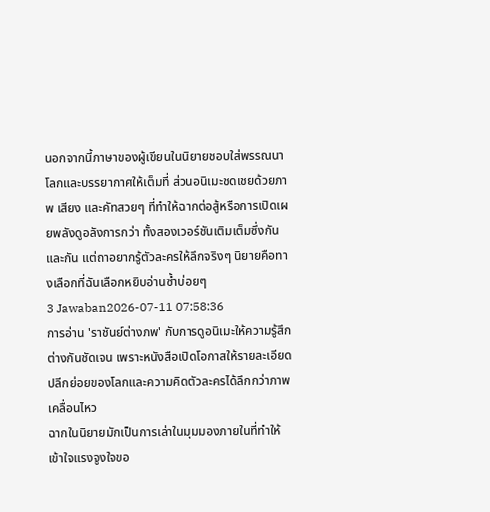นอกจากนี้ภาษาของผู้เขียนในนิยายชอบใส่พรรณนาโลกและบรรยากาศให้เต็มที่ ส่วนอนิเมะชดเชยด้วยภาพ เสียง และคัทสวยๆ ที่ทำให้ฉากต่อสู้หรือการเปิดเผยพลังดูอลังการกว่า ทั้งสองเวอร์ชันเติมเต็มซึ่งกันและกัน แต่ถาอยากรู้ตัวละครให้ลึกจริงๆ นิยายคือทางเลือกที่ฉันเลือกหยิบอ่านซ้ำบ่อยๆ
3 Jawaban2026-07-11 07:58:36
การอ่าน 'ราชันย์ต่างภพ' กับการดูอนิเมะให้ความรู้สึกต่างกันชัดเจน เพราะหนังสือเปิดโอกาสให้รายละเอียดปลีกย่อยของโลกและความคิดตัวละครได้ลึกกว่าภาพเคลื่อนไหว
ฉากในนิยายมักเป็นการเล่าในมุมมองภายในที่ทำให้เข้าใจแรงจูงใจขอ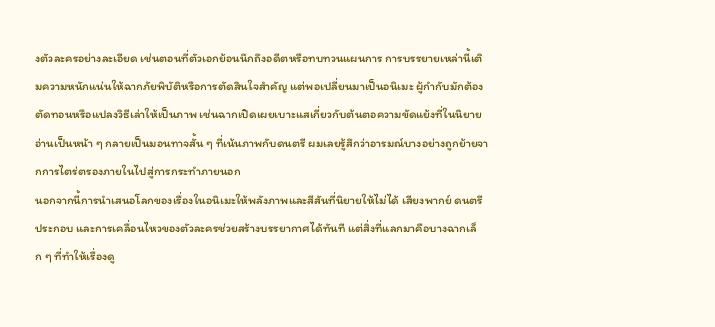งตัวละครอย่างละเอียด เช่นตอนที่ตัวเอกย้อนนึกถึงอดีตหรือทบทวนแผนการ การบรรยายเหล่านี้เติมความหนักแน่นให้ฉากภัยพิบัติหรือการตัดสินใจสำคัญ แต่พอเปลี่ยนมาเป็นอนิเมะ ผู้กำกับมักต้องตัดทอนหรือแปลงวิธีเล่าให้เป็นภาพ เช่นฉากเปิดเผยเบาะแสเกี่ยวกับต้นตอความขัดแย้งที่ในนิยายอ่านเป็นหน้า ๆ กลายเป็นมอนทาจสั้น ๆ ที่เน้นภาพกับดนตรี ผมเลยรู้สึกว่าอารมณ์บางอย่างถูกย้ายจากการไตร่ตรองภายในไปสู่การกระทำภายนอก
นอกจากนี้การนำเสนอโลกของเรื่องในอนิเมะให้พลังภาพและสีสันที่นิยายให้ไม่ได้ เสียงพากย์ ดนตรีประกอบ และการเคลื่อนไหวของตัวละครช่วยสร้างบรรยากาศได้ทันที แต่สิ่งที่แลกมาคือบางฉากเล็ก ๆ ที่ทำให้เรื่องดู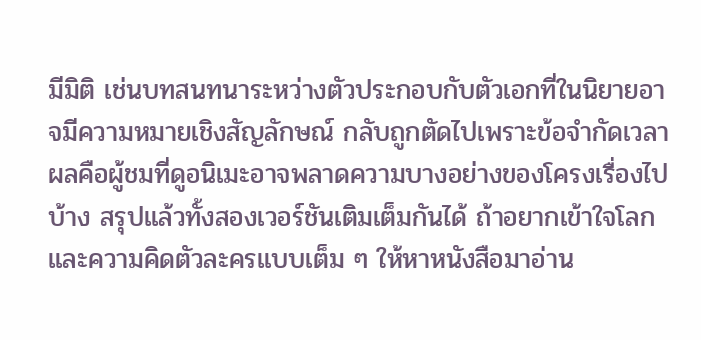มีมิติ เช่นบทสนทนาระหว่างตัวประกอบกับตัวเอกที่ในนิยายอาจมีความหมายเชิงสัญลักษณ์ กลับถูกตัดไปเพราะข้อจำกัดเวลา ผลคือผู้ชมที่ดูอนิเมะอาจพลาดความบางอย่างของโครงเรื่องไปบ้าง สรุปแล้วทั้งสองเวอร์ชันเติมเต็มกันได้ ถ้าอยากเข้าใจโลกและความคิดตัวละครแบบเต็ม ๆ ให้หาหนังสือมาอ่าน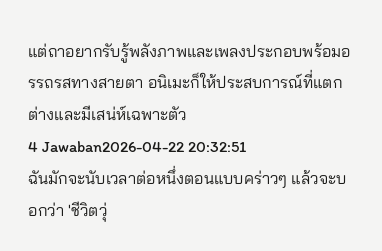แต่ถาอยากรับรู้พลังภาพและเพลงประกอบพร้อมอรรถรสทางสายตา อนิเมะก็ให้ประสบการณ์ที่แตกต่างและมีเสน่ห์เฉพาะตัว
4 Jawaban2026-04-22 20:32:51
ฉันมักจะนับเวลาต่อหนึ่งตอนแบบคร่าวๆ แล้วจะบอกว่า 'ชีวิตวุ่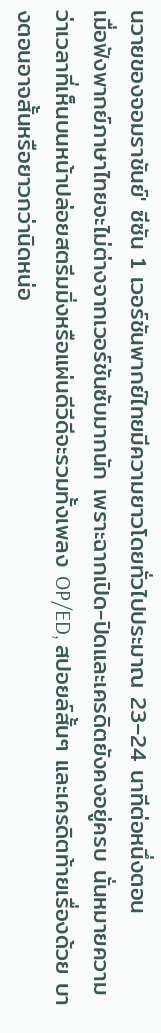นวายของจอมราชันย์' ซีซัน 1 เวอร์ชันพากย์ไทยมีความยาวโดยทั่วไปประมาณ 23–24 นาทีต่อหนึ่งตอน
เมื่อฟังพากย์ภาษาไทยจะไม่ต่างจากเวอร์ชันซับมากนัก เพราะฉากเปิด-ปิดและเครดิตยังคงอยู่ครบ นั่นหมายความว่าเวลาที่เห็นบนหน้าปล่อยสตรีมมิ่งหรือแผ่นดีวีดีจะรวมทั้งเพลง OP/ED, สปอยล์สั้นๆ และเครดิตท้ายเรื่องด้วย บางตอนอาจสั้นหรือยาวกว่านิดหน่อ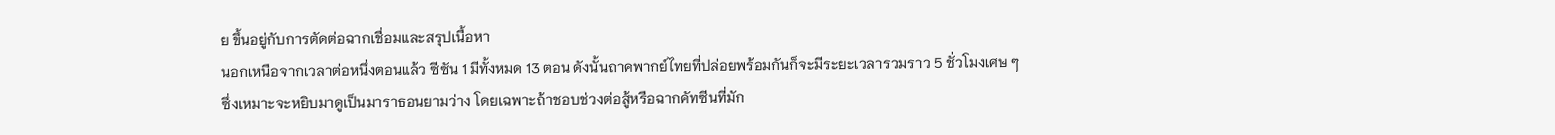ย ขึ้นอยู่กับการตัดต่อฉากเชื่อมและสรุปเนื้อหา
นอกเหนือจากเวลาต่อหนึ่งตอนแล้ว ซีซัน 1 มีทั้งหมด 13 ตอน ดังนั้นถาคพากย์ไทยที่ปล่อยพร้อมกันก็จะมีระยะเวลารวมราว 5 ชั่วโมงเศษ ๆ ซึ่งเหมาะจะหยิบมาดูเป็นมาราธอนยามว่าง โดยเฉพาะถ้าชอบช่วงต่อสู้หรือฉากคัทซีนที่มัก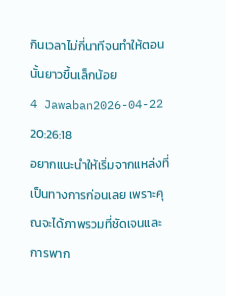กินเวลาไม่กี่นาทีจนทำให้ตอนนั้นยาวขึ้นเล็กน้อย
4 Jawaban2026-04-22 20:26:18
อยากแนะนำให้เริ่มจากแหล่งที่เป็นทางการก่อนเลย เพราะคุณจะได้ภาพรวมที่ชัดเจนและการพาก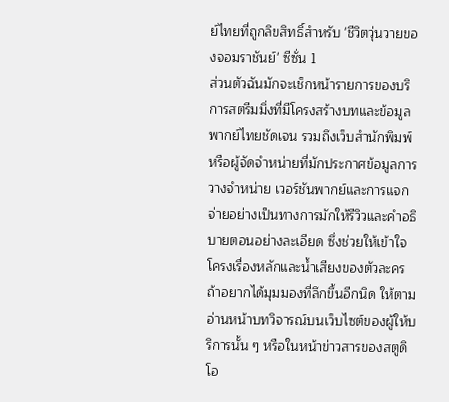ย์ไทยที่ถูกลิขสิทธิ์สำหรับ 'ชีวิตวุ่นวายของจอมราชันย์' ซีซั่น 1
ส่วนตัวฉันมักจะเช็กหน้ารายการของบริการสตรีมมิ่งที่มีโครงสร้างบทและข้อมูลพากย์ไทยชัดเจน รวมถึงเว็บสำนักพิมพ์หรือผู้จัดจำหน่ายที่มักประกาศข้อมูลการวางจำหน่าย เวอร์ชันพากย์และการแจกจ่ายอย่างเป็นทางการมักให้รีวิวและคำอธิบายตอนอย่างละเอียด ซึ่งช่วยให้เข้าใจโครงเรื่องหลักและน้ำเสียงของตัวละคร
ถ้าอยากได้มุมมองที่ลึกขึ้นอีกนิด ให้ตามอ่านหน้าบทวิจารณ์บนเว็บไซต์ของผู้ให้บริการนั้น ๆ หรือในหน้าข่าวสารของสตูดิโอ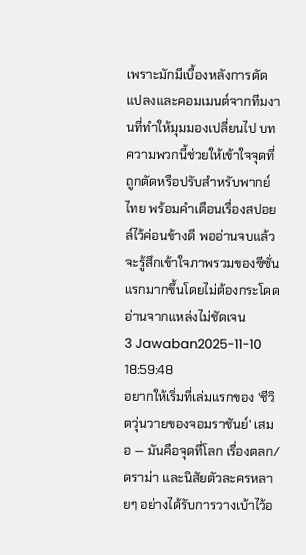เพราะมักมีเบื้องหลังการดัดแปลงและคอมเมนต์จากทีมงานที่ทำให้มุมมองเปลี่ยนไป บทความพวกนี้ช่วยให้เข้าใจจุดที่ถูกตัดหรือปรับสำหรับพากย์ไทย พร้อมคำเตือนเรื่องสปอยล์ไว้ค่อนข้างดี พออ่านจบแล้วจะรู้สึกเข้าใจภาพรวมของซีซั่นแรกมากขึ้นโดยไม่ต้องกระโดดอ่านจากแหล่งไม่ชัดเจน
3 Jawaban2025-11-10 18:59:48
อยากให้เริ่มที่เล่มแรกของ 'ชีวิตวุ่นวายของจอมราชันย์' เสมอ — มันคือจุดที่โลก เรื่องตลก/ดราม่า และนิสัยตัวละครหลายๆ อย่างได้รับการวางเบ้าไว้อ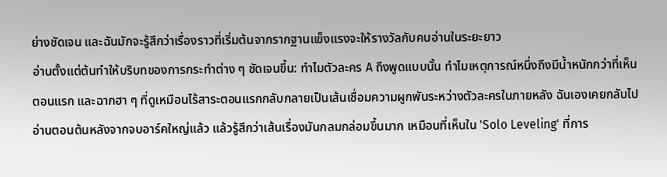ย่างชัดเจน และฉันมักจะรู้สึกว่าเรื่องราวที่เริ่มต้นจากรากฐานแข็งแรงจะให้รางวัลกับคนอ่านในระยะยาว
อ่านตั้งแต่ต้นทำให้บริบทของการกระทำต่าง ๆ ชัดเจนขึ้น: ทำไมตัวละคร A ถึงพูดแบบนั้น ทำไมเหตุการณ์หนึ่งถึงมีน้ำหนักกว่าที่เห็นตอนแรก และฉากฮา ๆ ที่ดูเหมือนไร้สาระตอนแรกกลับกลายเป็นเส้นเชื่อมความผูกพันระหว่างตัวละครในภายหลัง ฉันเองเคยกลับไปอ่านตอนต้นหลังจากจบอาร์คใหญ่แล้ว แล้วรู้สึกว่าเส้นเรื่องมันกลมกล่อมขึ้นมาก เหมือนที่เห็นใน 'Solo Leveling' ที่การ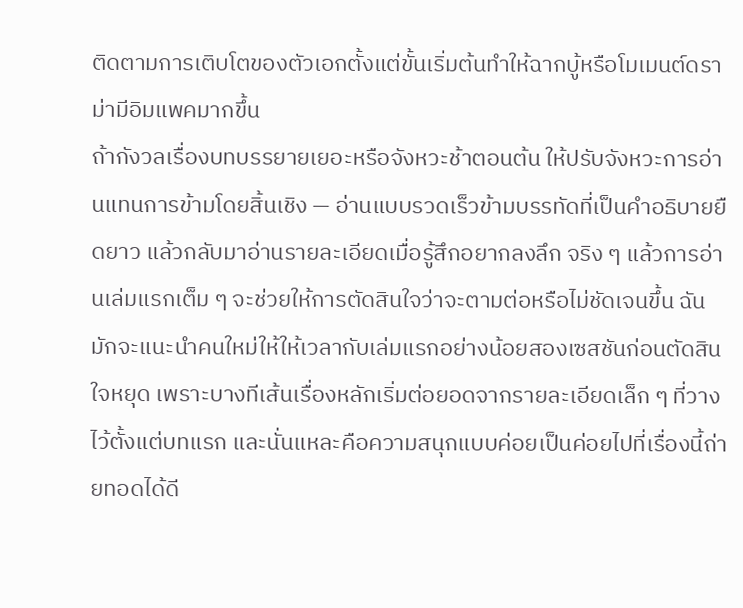ติดตามการเติบโตของตัวเอกตั้งแต่ขั้นเริ่มต้นทำให้ฉากบู้หรือโมเมนต์ดราม่ามีอิมแพคมากขึ้น
ถ้ากังวลเรื่องบทบรรยายเยอะหรือจังหวะช้าตอนต้น ให้ปรับจังหวะการอ่านแทนการข้ามโดยสิ้นเชิง — อ่านแบบรวดเร็วข้ามบรรทัดที่เป็นคำอธิบายยืดยาว แล้วกลับมาอ่านรายละเอียดเมื่อรู้สึกอยากลงลึก จริง ๆ แล้วการอ่านเล่มแรกเต็ม ๆ จะช่วยให้การตัดสินใจว่าจะตามต่อหรือไม่ชัดเจนขึ้น ฉันมักจะแนะนำคนใหม่ให้ให้เวลากับเล่มแรกอย่างน้อยสองเซสชันก่อนตัดสินใจหยุด เพราะบางทีเส้นเรื่องหลักเริ่มต่อยอดจากรายละเอียดเล็ก ๆ ที่วางไว้ตั้งแต่บทแรก และนั่นแหละคือความสนุกแบบค่อยเป็นค่อยไปที่เรื่องนี้ถ่ายทอดได้ดี